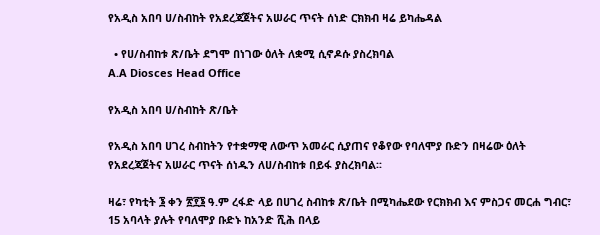የአዲስ አበባ ሀ/ስብከት የአደረጃጀትና አሠራር ጥናት ሰነድ ርክክብ ዛሬ ይካሔዳል

  • የሀ/ስብከቱ ጽ/ቤት ደግሞ በነገው ዕለት ለቋሚ ሲኖዶሱ ያስረክባል
A.A Diosces Head Office

የአዲስ አበባ ሀ/ስብከት ጽ/ቤት

የአዲስ አበባ ሀገረ ስብከትን የተቋማዊ ለውጥ አመራር ሲያጠና የቆየው የባለሞያ ቡድን በዛሬው ዕለት የአደረጃጀትና አሠራር ጥናት ሰነዱን ለሀ/ስብከቱ በይፋ ያስረክባል፡፡

ዛሬ፣ የካቲት ፮ ቀን ፳፻፮ ዓ.ም ረፋድ ላይ በሀገረ ስብከቱ ጽ/ቤት በሚካሔደው የርክክብ እና ምስጋና መርሐ ግብር፣ 15 አባላት ያሉት የባለሞያ ቡድኑ ከአንድ ሺሕ በላይ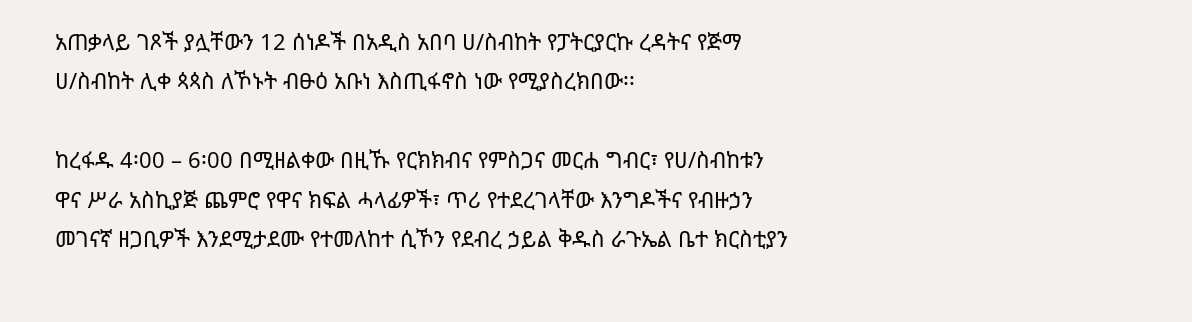አጠቃላይ ገጾች ያሏቸውን 12 ሰነዶች በአዲስ አበባ ሀ/ስብከት የፓትርያርኩ ረዳትና የጅማ ሀ/ስብከት ሊቀ ጳጳስ ለኾኑት ብፁዕ አቡነ እስጢፋኖስ ነው የሚያስረክበው፡፡

ከረፋዱ 4፡00 – 6፡00 በሚዘልቀው በዚኹ የርክክብና የምስጋና መርሐ ግብር፣ የሀ/ስብከቱን ዋና ሥራ አስኪያጅ ጨምሮ የዋና ክፍል ሓላፊዎች፣ ጥሪ የተደረገላቸው እንግዶችና የብዙኃን መገናኛ ዘጋቢዎች እንደሚታደሙ የተመለከተ ሲኾን የደብረ ኃይል ቅዱስ ራጉኤል ቤተ ክርስቲያን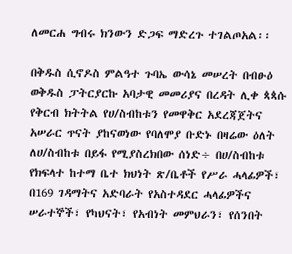ለመርሐ ግብሩ ክንውን ድጋፍ ማድረጉ ተገልጦአል፡፡

በቅዱስ ሲኖዶስ ምልዓተ ጉባኤ ውሳኔ መሠረት በብፁዕ ወቅዱስ ፓትርያርኩ አባታዊ መመሪያና በረዳት ሊቀ ጳጳሱ የቅርብ ክትትል የሀ/ስብከቱን የመዋቅር አደረጃጀትና አሠራር ጥናት ያከናወነው የባለሞያ ቡድኑ በዛሬው ዕለት ለሀ/ስብከቱ በይፋ የሚያስረክበው ሰነድ÷ በሀ/ስብከቱ የክፍላተ ከተማ ቤተ ክህነት ጽ/ቤቶች የሥራ ሓላፊዎች፣ በ169 ገዳማትና አድባራት የአስተዳደር ሓላፊዎችና ሠራተኞች፣ የካህናት፣ የአብነት መምህራን፣ የሰንበት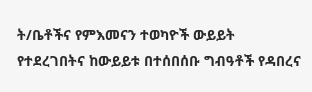ት/ቤቶችና የምእመናን ተወካዮች ውይይት የተደረገበትና ከውይይቱ በተሰበሰቡ ግብዓቶች የዳበረና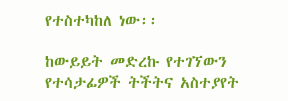የተስተካከለ ነው፡፡

ከውይይት መድረኩ የተገኘውን የተሳታፊዎች ትችትና አስተያየት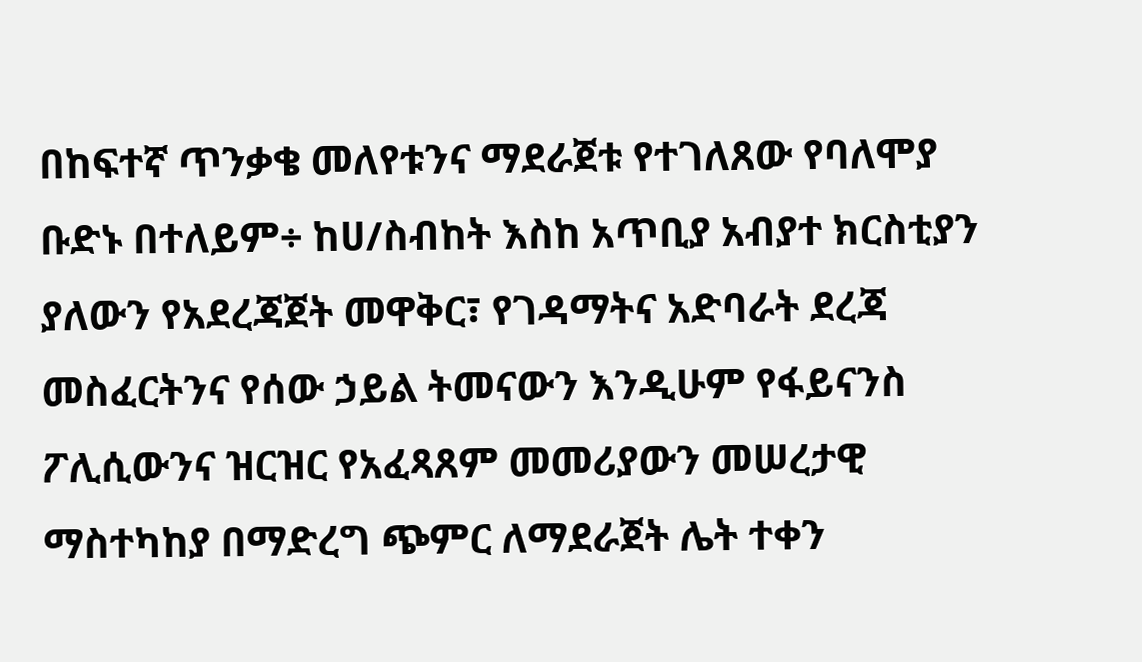በከፍተኛ ጥንቃቄ መለየቱንና ማደራጀቱ የተገለጸው የባለሞያ ቡድኑ በተለይም÷ ከሀ/ስብከት እስከ አጥቢያ አብያተ ክርስቲያን ያለውን የአደረጃጀት መዋቅር፣ የገዳማትና አድባራት ደረጃ መስፈርትንና የሰው ኃይል ትመናውን እንዲሁም የፋይናንስ ፖሊሲውንና ዝርዝር የአፈጻጸም መመሪያውን መሠረታዊ ማስተካከያ በማድረግ ጭምር ለማደራጀት ሌት ተቀን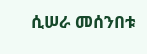ሲሠራ መሰንበቱ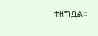ተዘግቧል፡፡